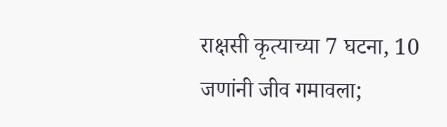राक्षसी कृत्याच्या 7 घटना, 10 जणांनी जीव गमावला;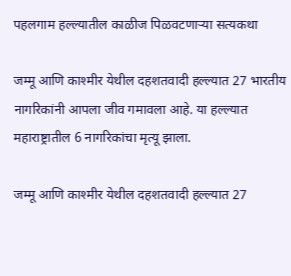पहलगाम हल्ल्यातील काळीज पिळवटणाऱ्या सत्यकथा

जम्मू आणि काश्मीर येथील दहशतवादी हल्ल्यात 27 भारतीय नागरिकांनी आपला जीव गमावला आहे. या हल्ल्यात महाराष्ट्रातील 6 नागरिकांचा मृत्यू झाला.

जम्मू आणि काश्मीर येथील दहशतवादी हल्ल्यात 27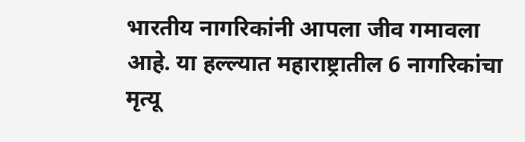भारतीय नागरिकांनी आपला जीव गमावला आहे. या हल्ल्यात महाराष्ट्रातील 6 नागरिकांचा मृत्यू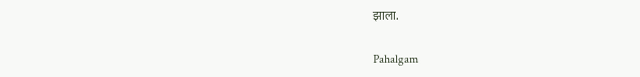झाला.

Pahalgam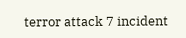terror attack 7 incident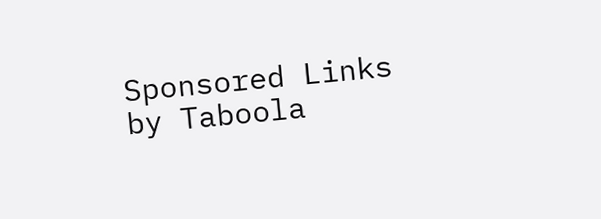Sponsored Links by Taboola